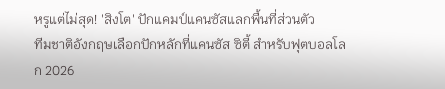หรูแต่ไม่สุด! 'สิงโต' ปักแคมป์แคนซัสแลกพื้นที่ส่วนตัว
ทีมชาติอังกฤษเลือกปักหลักที่แคนซัส ซิตี้ สำหรับฟุตบอลโลก 2026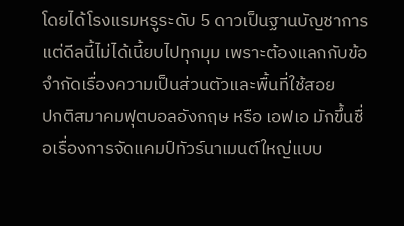โดยได้โรงแรมหรูระดับ 5 ดาวเป็นฐานบัญชาการ แต่ดีลนี้ไม่ได้เนี้ยบไปทุกมุม เพราะต้องแลกกับข้อจำกัดเรื่องความเป็นส่วนตัวและพื้นที่ใช้สอย
ปกติสมาคมฟุตบอลอังกฤษ หรือ เอฟเอ มักขึ้นชื่อเรื่องการจัดแคมป์ทัวร์นาเมนต์ใหญ่แบบ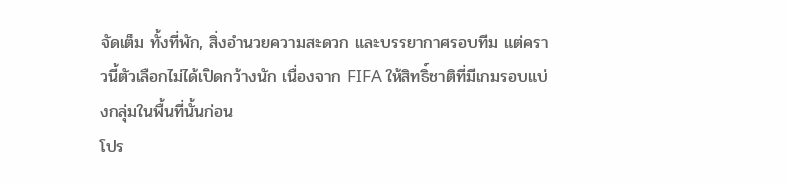จัดเต็ม ทั้งที่พัก, สิ่งอำนวยความสะดวก และบรรยากาศรอบทีม แต่คราวนี้ตัวเลือกไม่ได้เปิดกว้างนัก เนื่องจาก FIFA ให้สิทธิ์ชาติที่มีเกมรอบแบ่งกลุ่มในพื้นที่นั้นก่อน
โปร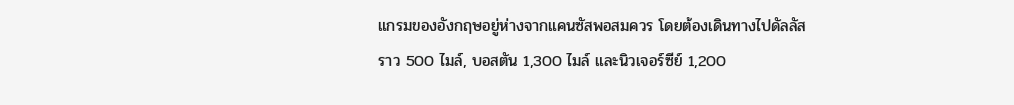แกรมของอังกฤษอยู่ห่างจากแคนซัสพอสมควร โดยต้องเดินทางไปดัลลัสราว 500 ไมล์, บอสตัน 1,300 ไมล์ และนิวเจอร์ซีย์ 1,200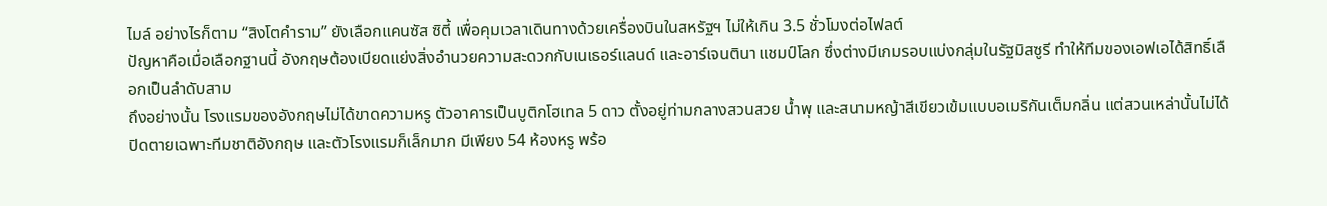ไมล์ อย่างไรก็ตาม “สิงโตคำราม” ยังเลือกแคนซัส ซิตี้ เพื่อคุมเวลาเดินทางด้วยเครื่องบินในสหรัฐฯ ไม่ให้เกิน 3.5 ชั่วโมงต่อไฟลต์
ปัญหาคือเมื่อเลือกฐานนี้ อังกฤษต้องเบียดแย่งสิ่งอำนวยความสะดวกกับเนเธอร์แลนด์ และอาร์เจนตินา แชมป์โลก ซึ่งต่างมีเกมรอบแบ่งกลุ่มในรัฐมิสซูรี ทำให้ทีมของเอฟเอได้สิทธิ์เลือกเป็นลำดับสาม
ถึงอย่างนั้น โรงแรมของอังกฤษไม่ได้ขาดความหรู ตัวอาคารเป็นบูติกโฮเทล 5 ดาว ตั้งอยู่ท่ามกลางสวนสวย น้ำพุ และสนามหญ้าสีเขียวเข้มแบบอเมริกันเต็มกลิ่น แต่สวนเหล่านั้นไม่ได้ปิดตายเฉพาะทีมชาติอังกฤษ และตัวโรงแรมก็เล็กมาก มีเพียง 54 ห้องหรู พร้อ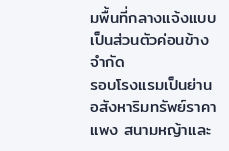มพื้นที่กลางแจ้งแบบเป็นส่วนตัวค่อนข้างจำกัด
รอบโรงแรมเป็นย่านอสังหาริมทรัพย์ราคาแพง สนามหญ้าและ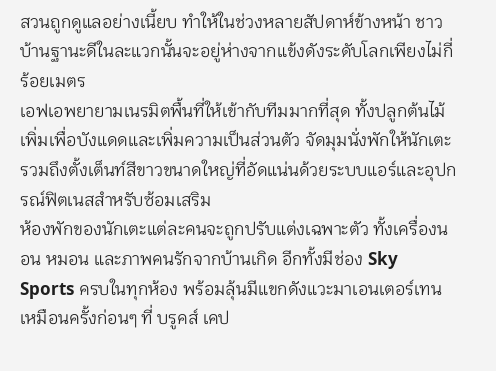สวนถูกดูแลอย่างเนี้ยบ ทำให้ในช่วงหลายสัปดาห์ข้างหน้า ชาวบ้านฐานะดีในละแวกนั้นจะอยู่ห่างจากแข้งดังระดับโลกเพียงไม่กี่ร้อยเมตร
เอฟเอพยายามเนรมิตพื้นที่ให้เข้ากับทีมมากที่สุด ทั้งปลูกต้นไม้เพิ่มเพื่อบังแดดและเพิ่มความเป็นส่วนตัว จัดมุมนั่งพักให้นักเตะ รวมถึงตั้งเต็นท์สีขาวขนาดใหญ่ที่อัดแน่นด้วยระบบแอร์และอุปกรณ์ฟิตเนสสำหรับซ้อมเสริม
ห้องพักของนักเตะแต่ละคนจะถูกปรับแต่งเฉพาะตัว ทั้งเครื่องนอน หมอน และภาพคนรักจากบ้านเกิด อีกทั้งมีช่อง Sky Sports ครบในทุกห้อง พร้อมลุ้นมีแขกดังแวะมาเอนเตอร์เทนเหมือนครั้งก่อนๆ ที่ บรูคส์ เคป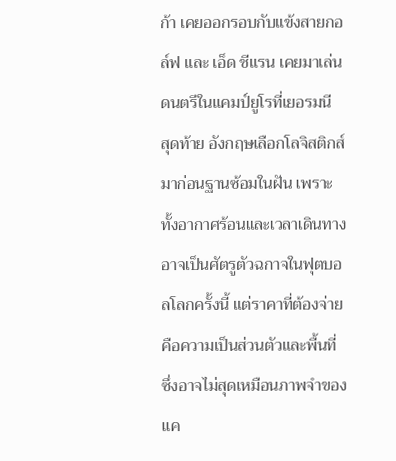ก้า เคยออกรอบกับแข้งสายกอล์ฟ และ เอ็ด ชีแรน เคยมาเล่นดนตรีในแคมป์ยูโรที่เยอรมนี
สุดท้าย อังกฤษเลือกโลจิสติกส์มาก่อนฐานซ้อมในฝัน เพราะทั้งอากาศร้อนและเวลาเดินทางอาจเป็นศัตรูตัวฉกาจในฟุตบอลโลกครั้งนี้ แต่ราคาที่ต้องจ่ายคือความเป็นส่วนตัวและพื้นที่ ซึ่งอาจไม่สุดเหมือนภาพจำของแค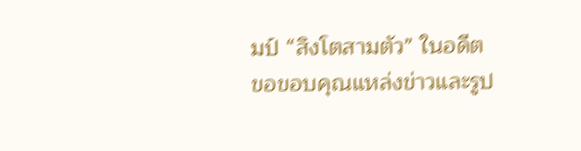มป์ “สิงโตสามตัว” ในอดีต
ขอขอบคุณแหล่งข่าวและรูป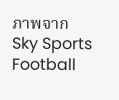ภาพจาก
Sky Sports Football